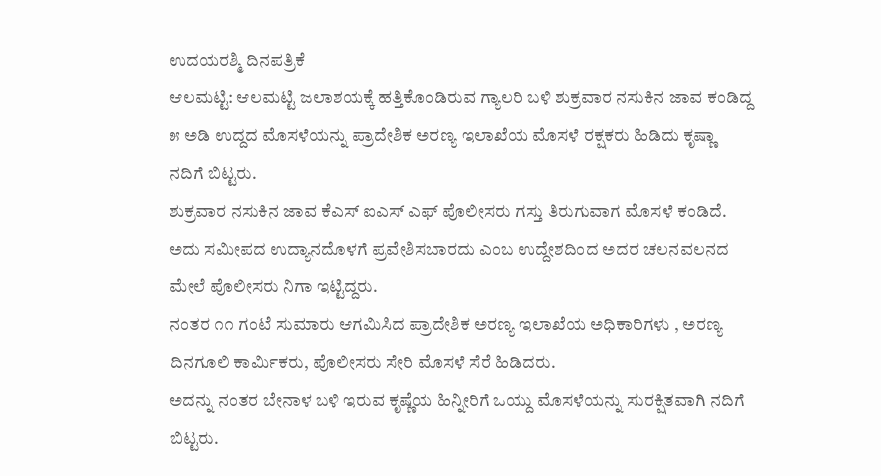ಉದಯರಶ್ಮಿ ದಿನಪತ್ರಿಕೆ
ಆಲಮಟ್ಟಿ: ಆಲಮಟ್ಟಿ ಜಲಾಶಯಕ್ಕೆ ಹತ್ತಿಕೊಂಡಿರುವ ಗ್ಯಾಲರಿ ಬಳಿ ಶುಕ್ರವಾರ ನಸುಕಿನ ಜಾವ ಕಂಡಿದ್ದ ೫ ಅಡಿ ಉದ್ದದ ಮೊಸಳೆಯನ್ನು ಪ್ರಾದೇಶಿಕ ಅರಣ್ಯ ಇಲಾಖೆಯ ಮೊಸಳೆ ರಕ್ಷಕರು ಹಿಡಿದು ಕೃಷ್ಣಾ ನದಿಗೆ ಬಿಟ್ಟರು.
ಶುಕ್ರವಾರ ನಸುಕಿನ ಜಾವ ಕೆಎಸ್ ಐಎಸ್ ಎಫ್ ಪೊಲೀಸರು ಗಸ್ತು ತಿರುಗುವಾಗ ಮೊಸಳೆ ಕಂಡಿದೆ. ಅದು ಸಮೀಪದ ಉದ್ಯಾನದೊಳಗೆ ಪ್ರವೇಶಿಸಬಾರದು ಎಂಬ ಉದ್ದೇಶದಿಂದ ಅದರ ಚಲನವಲನದ ಮೇಲೆ ಪೊಲೀಸರು ನಿಗಾ ಇಟ್ಟಿದ್ದರು.
ನಂತರ ೧೧ ಗಂಟೆ ಸುಮಾರು ಆಗಮಿಸಿದ ಪ್ರಾದೇಶಿಕ ಅರಣ್ಯ ಇಲಾಖೆಯ ಅಧಿಕಾರಿಗಳು , ಅರಣ್ಯ ದಿನಗೂಲಿ ಕಾರ್ಮಿಕರು, ಪೊಲೀಸರು ಸೇರಿ ಮೊಸಳೆ ಸೆರೆ ಹಿಡಿದರು.
ಅದನ್ನು ನಂತರ ಬೇನಾಳ ಬಳಿ ಇರುವ ಕೃಷ್ಣೆಯ ಹಿನ್ನೀರಿಗೆ ಒಯ್ದು ಮೊಸಳೆಯನ್ನು ಸುರಕ್ಷಿತವಾಗಿ ನದಿಗೆ ಬಿಟ್ಟರು.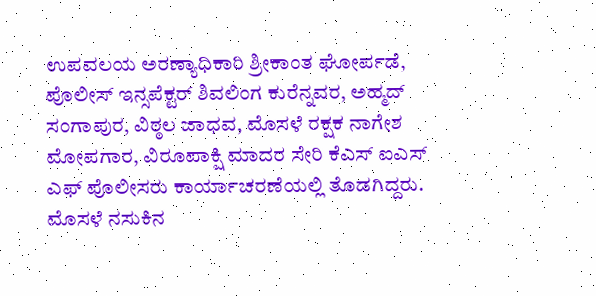ಉಪವಲಯ ಅರಣ್ಯಾಧಿಕಾರಿ ಶ್ರೀಕಾಂತ ಘೋರ್ಪಡೆ, ಪೊಲೀಸ್ ಇನ್ಸಪೆಕ್ಟರ್ ಶಿವಲಿಂಗ ಕುರೆನ್ನವರ, ಅಹ್ಮದ್ ಸಂಗಾಪುರ, ವಿಠ್ಠಲ ಜಾಧವ, ಮೊಸಳೆ ರಕ್ಷಕ ನಾಗೇಶ ಮೋಪಗಾರ, ವಿರೂಪಾಕ್ಷಿ ಮಾದರ ಸೇರಿ ಕೆಎಸ್ ಐಎಸ್ ಎಫ್ ಪೊಲೀಸರು ಕಾರ್ಯಾಚರಣೆಯಲ್ಲಿ ತೊಡಗಿದ್ದರು.
ಮೊಸಳೆ ನಸುಕಿನ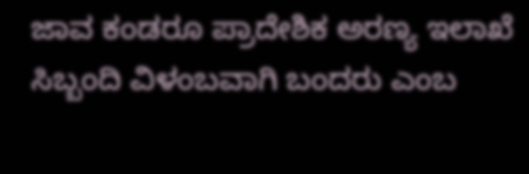ಜಾವ ಕಂಡರೂ ಪ್ರಾದೇಶಿಕ ಅರಣ್ಯ ಇಲಾಖೆ ಸಿಬ್ಬಂದಿ ವಿಳಂಬವಾಗಿ ಬಂದರು ಎಂಬ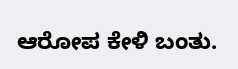ಆರೋಪ ಕೇಳಿ ಬಂತು.